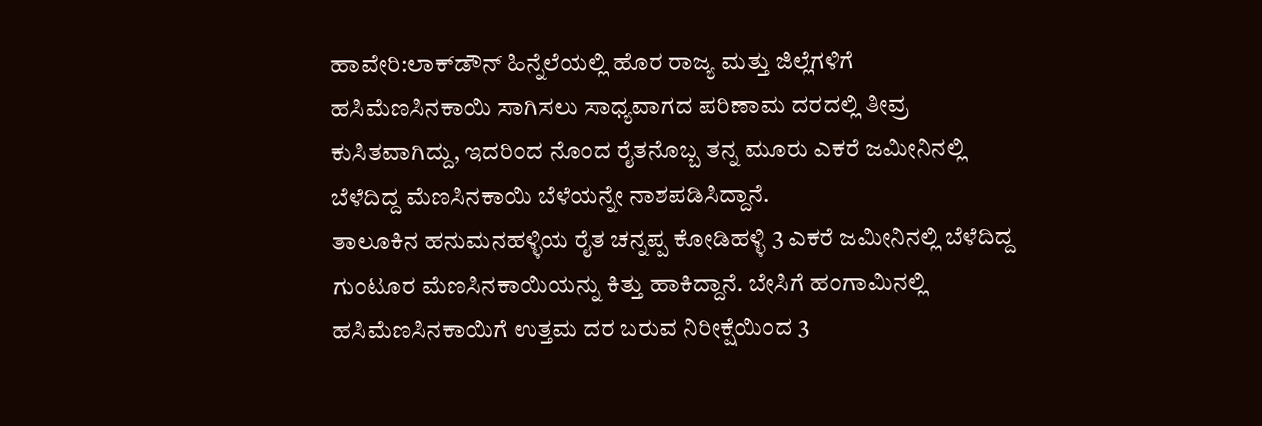ಹಾವೇರಿ:ಲಾಕ್‌ಡೌನ್ ಹಿನ್ನೆಲೆಯಲ್ಲಿ ಹೊರ ರಾಜ್ಯ ಮತ್ತು ಜಿಲ್ಲೆಗಳಿಗೆ ಹಸಿಮೆಣಸಿನಕಾಯಿ ಸಾಗಿಸಲು ಸಾಧ್ಯವಾಗದ ಪರಿಣಾಮ ದರದಲ್ಲಿ ತೀವ್ರ ಕುಸಿತವಾಗಿದ್ದು, ಇದರಿಂದ ನೊಂದ ರೈತನೊಬ್ಬ ತನ್ನ ಮೂರು ಎಕರೆ ಜಮೀನಿನಲ್ಲಿ ಬೆಳೆದಿದ್ದ ಮೆಣಸಿನಕಾಯಿ ಬೆಳೆಯನ್ನೇ ನಾಶಪಡಿಸಿದ್ದಾನೆ.
ತಾಲೂಕಿನ ಹನುಮನಹಳ್ಳಿಯ ರೈತ ಚನ್ನಪ್ಪ ಕೋಡಿಹಳ್ಳಿ 3 ಎಕರೆ ಜಮೀನಿನಲ್ಲಿ ಬೆಳೆದಿದ್ದ ಗುಂಟೂರ ಮೆಣಸಿನಕಾಯಿಯನ್ನು ಕಿತ್ತು ಹಾಕಿದ್ದಾನೆ. ಬೇಸಿಗೆ ಹಂಗಾಮಿನಲ್ಲಿ ಹಸಿಮೆಣಸಿನಕಾಯಿಗೆ ಉತ್ತಮ ದರ ಬರುವ ನಿರೀಕ್ಷೆಯಿಂದ 3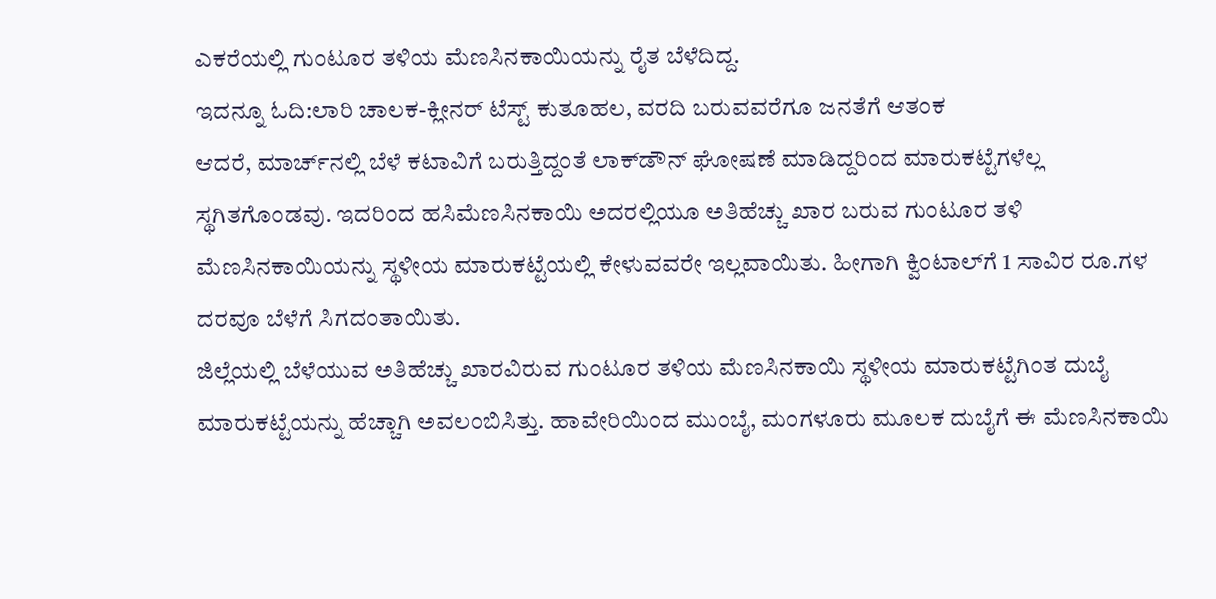ಎಕರೆಯಲ್ಲಿ ಗುಂಟೂರ ತಳಿಯ ಮೆಣಸಿನಕಾಯಿಯನ್ನು ರೈತ ಬೆಳೆದಿದ್ದ.
ಇದನ್ನೂ ಓದಿ:ಲಾರಿ ಚಾಲಕ-ಕ್ಲೀನರ್ ಟೆಸ್ಟ್ ಕುತೂಹಲ, ವರದಿ ಬರುವವರೆಗೂ ಜನತೆಗೆ ಆತಂಕ
ಆದರೆ, ಮಾರ್ಚ್‌ನಲ್ಲಿ ಬೆಳೆ ಕಟಾವಿಗೆ ಬರುತ್ತಿದ್ದಂತೆ ಲಾಕ್‌ಡೌನ್ ಘೋಷಣೆ ಮಾಡಿದ್ದರಿಂದ ಮಾರುಕಟ್ಟೆಗಳೆಲ್ಲ ಸ್ಥಗಿತಗೊಂಡವು. ಇದರಿಂದ ಹಸಿಮೆಣಸಿನಕಾಯಿ ಅದರಲ್ಲಿಯೂ ಅತಿಹೆಚ್ಚು ಖಾರ ಬರುವ ಗುಂಟೂರ ತಳಿ ಮೆಣಸಿನಕಾಯಿಯನ್ನು ಸ್ಥಳೀಯ ಮಾರುಕಟ್ಟೆಯಲ್ಲಿ ಕೇಳುವವರೇ ಇಲ್ಲವಾಯಿತು. ಹೀಗಾಗಿ ಕ್ವಿಂಟಾಲ್‌ಗೆ 1 ಸಾವಿರ ರೂ.ಗಳ ದರವೂ ಬೆಳೆಗೆ ಸಿಗದಂತಾಯಿತು.
ಜಿಲ್ಲೆಯಲ್ಲಿ ಬೆಳೆಯುವ ಅತಿಹೆಚ್ಚು ಖಾರವಿರುವ ಗುಂಟೂರ ತಳಿಯ ಮೆಣಸಿನಕಾಯಿ ಸ್ಥಳೀಯ ಮಾರುಕಟ್ಟೆಗಿಂತ ದುಬೈ ಮಾರುಕಟ್ಟೆಯನ್ನು ಹೆಚ್ಚಾಗಿ ಅವಲಂಬಿಸಿತ್ತು. ಹಾವೇರಿಯಿಂದ ಮುಂಬೈ, ಮಂಗಳೂರು ಮೂಲಕ ದುಬೈಗೆ ಈ ಮೆಣಸಿನಕಾಯಿ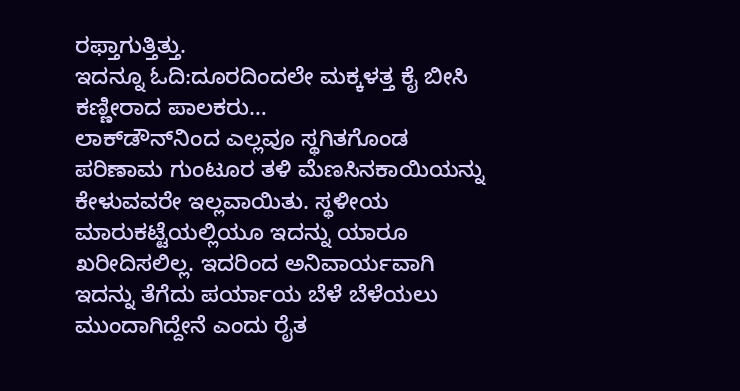ರಫ್ತಾಗುತ್ತಿತ್ತು.
ಇದನ್ನೂ ಓದಿ:ದೂರದಿಂದಲೇ ಮಕ್ಕಳತ್ತ ಕೈ ಬೀಸಿ ಕಣ್ಣೀರಾದ ಪಾಲಕರು…
ಲಾಕ್‌ಡೌನ್‌ನಿಂದ ಎಲ್ಲವೂ ಸ್ಥಗಿತಗೊಂಡ ಪರಿಣಾಮ ಗುಂಟೂರ ತಳಿ ಮೆಣಸಿನಕಾಯಿಯನ್ನು ಕೇಳುವವರೇ ಇಲ್ಲವಾಯಿತು. ಸ್ಥಳೀಯ ಮಾರುಕಟ್ಟೆಯಲ್ಲಿಯೂ ಇದನ್ನು ಯಾರೂ ಖರೀದಿಸಲಿಲ್ಲ. ಇದರಿಂದ ಅನಿವಾರ್ಯವಾಗಿ ಇದನ್ನು ತೆಗೆದು ಪರ್ಯಾಯ ಬೆಳೆ ಬೆಳೆಯಲು ಮುಂದಾಗಿದ್ದೇನೆ ಎಂದು ರೈತ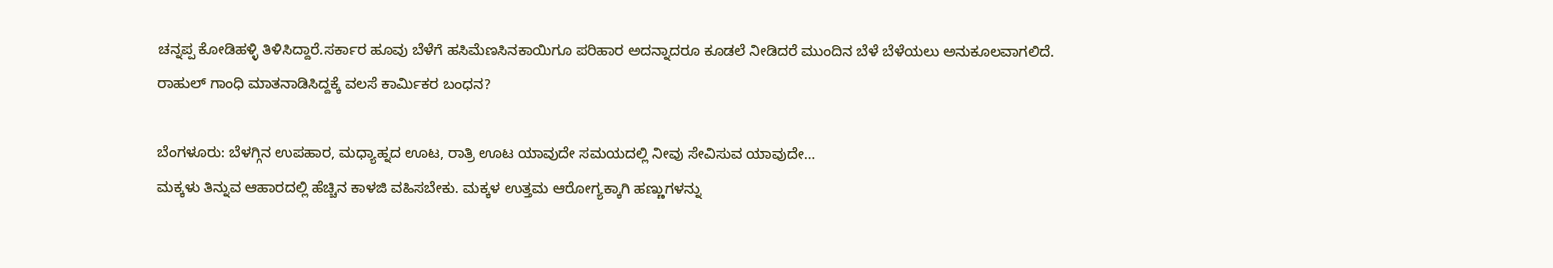ಚನ್ನಪ್ಪ ಕೋಡಿಹಳ್ಳಿ ತಿಳಿಸಿದ್ದಾರೆ.ಸರ್ಕಾರ ಹೂವು ಬೆಳೆಗೆ ಹಸಿಮೆಣಸಿನಕಾಯಿಗೂ ಪರಿಹಾರ ಅದನ್ನಾದರೂ ಕೂಡಲೆ ನೀಡಿದರೆ ಮುಂದಿನ ಬೆಳೆ ಬೆಳೆಯಲು ಅನುಕೂಲವಾಗಲಿದೆ.
ರಾಹುಲ್ ಗಾಂಧಿ ಮಾತನಾಡಿಸಿದ್ದಕ್ಕೆ ವಲಸೆ ಕಾರ್ಮಿಕರ ಬಂಧನ?

ಬೆಂಗಳೂರು: ಬೆಳಗ್ಗಿನ ಉಪಹಾರ, ಮಧ್ಯಾಹ್ನದ ಊಟ, ರಾತ್ರಿ ಊಟ ಯಾವುದೇ ಸಮಯದಲ್ಲಿ ನೀವು ಸೇವಿಸುವ ಯಾವುದೇ…
ಮಕ್ಕಳು ತಿನ್ನುವ ಆಹಾರದಲ್ಲಿ ಹೆಚ್ಚಿನ ಕಾಳಜಿ ವಹಿಸಬೇಕು. ಮಕ್ಕಳ ಉತ್ತಮ ಆರೋಗ್ಯಕ್ಕಾಗಿ ಹಣ್ಣುಗಳನ್ನು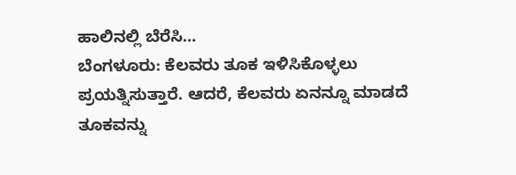ಹಾಲಿನಲ್ಲಿ ಬೆರೆಸಿ…
ಬೆಂಗಳೂರು: ಕೆಲವರು ತೂಕ ಇಳಿಸಿಕೊಳ್ಳಲು ಪ್ರಯತ್ನಿಸುತ್ತಾರೆ. ಆದರೆ, ಕೆಲವರು ಏನನ್ನೂ ಮಾಡದೆ ತೂಕವನ್ನು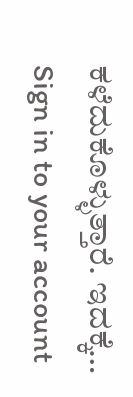ಕಳೆದುಕೊಳ್ಳುತ್ತಾರೆ. ಇದಕ್ಕೆ…
Sign in to your account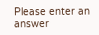Please enter an answer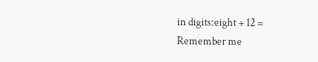in digits:eight + 12 =
Remember me